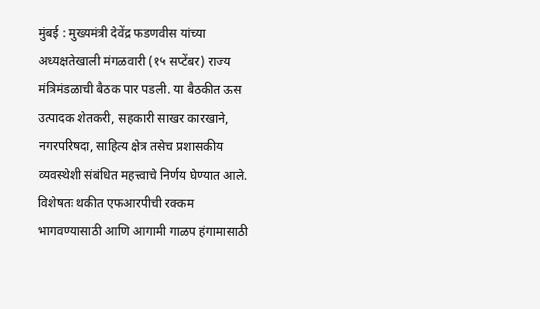मुंबई : मुख्यमंत्री देवेंद्र फडणवीस यांच्या अध्यक्षतेखाली मंगळवारी (१५ सप्टेंबर) राज्य मंत्रिमंडळाची बैठक पार पडली. या बैठकीत ऊस उत्पादक शेतकरी, सहकारी साखर कारखाने, नगरपरिषदा, साहित्य क्षेत्र तसेच प्रशासकीय व्यवस्थेशी संबंधित महत्त्वाचे निर्णय घेण्यात आले. विशेषतः थकीत एफआरपीची रक्कम भागवण्यासाठी आणि आगामी गाळप हंगामासाठी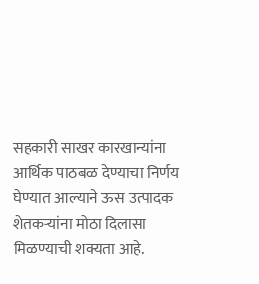सहकारी साखर कारखान्यांना आर्थिक पाठबळ देण्याचा निर्णय घेण्यात आल्याने ऊस उत्पादक शेतकऱ्यांना मोठा दिलासा मिळण्याची शक्यता आहे.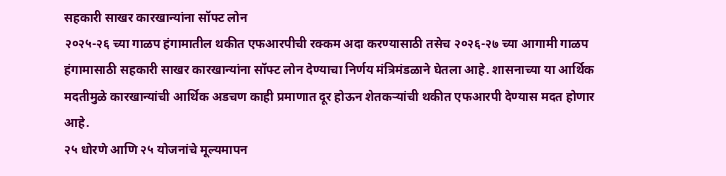सहकारी साखर कारखान्यांना सॉफ्ट लोन
२०२५-२६ च्या गाळप हंगामातील थकीत एफआरपीची रक्कम अदा करण्यासाठी तसेच २०२६-२७ च्या आगामी गाळप हंगामासाठी सहकारी साखर कारखान्यांना सॉफ्ट लोन देण्याचा निर्णय मंत्रिमंडळाने घेतला आहे. शासनाच्या या आर्थिक मदतीमुळे कारखान्यांची आर्थिक अडचण काही प्रमाणात दूर होऊन शेतकऱ्यांची थकीत एफआरपी देण्यास मदत होणार आहे.
२५ धोरणे आणि २५ योजनांचे मूल्यमापन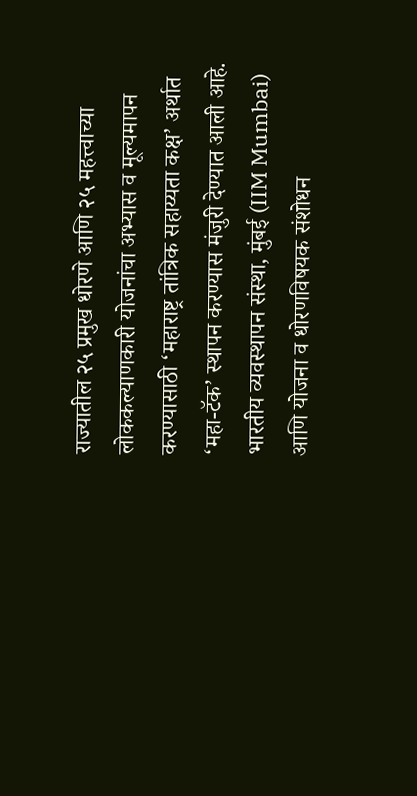राज्यातील २५ प्रमुख धोरणे आणि २५ महत्त्वाच्या लोककल्याणकारी योजनांचा अभ्यास व मूल्यमापन करण्यासाठी ‘महाराष्ट्र तांत्रिक सहाय्यता कक्ष’ अर्थात ‘महा-टॅक’ स्थापन करण्यास मंजुरी देण्यात आली आहे. भारतीय व्यवस्थापन संस्था, मुंबई (IIM Mumbai) आणि योजना व धोरणविषयक संशोधन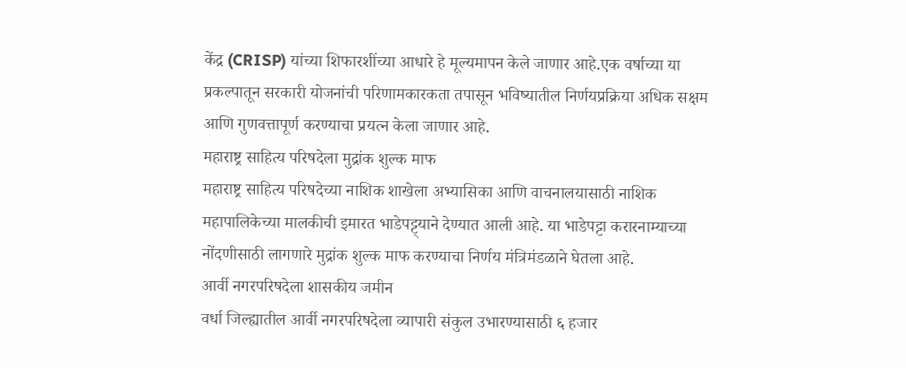केंद्र (CRISP) यांच्या शिफारशींच्या आधारे हे मूल्यमापन केले जाणार आहे.एक वर्षाच्या या प्रकल्पातून सरकारी योजनांची परिणामकारकता तपासून भविष्यातील निर्णयप्रक्रिया अधिक सक्षम आणि गुणवत्तापूर्ण करण्याचा प्रयत्न केला जाणार आहे.
महाराष्ट्र साहित्य परिषदेला मुद्रांक शुल्क माफ
महाराष्ट्र साहित्य परिषदेच्या नाशिक शाखेला अभ्यासिका आणि वाचनालयासाठी नाशिक महापालिकेच्या मालकीची इमारत भाडेपट्ट्याने देण्यात आली आहे. या भाडेपट्टा करारनाम्याच्या नोंदणीसाठी लागणारे मुद्रांक शुल्क माफ करण्याचा निर्णय मंत्रिमंडळाने घेतला आहे.
आर्वी नगरपरिषदेला शासकीय जमीन
वर्धा जिल्ह्यातील आर्वी नगरपरिषदेला व्यापारी संकुल उभारण्यासाठी ६ हजार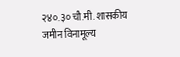२४०.३० चौ.मी. शासकीय जमीन विनामूल्य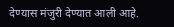देण्यास मंजुरी देण्यात आली आहे.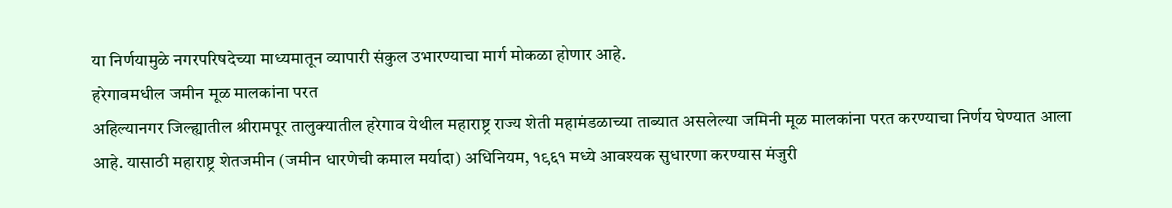या निर्णयामुळे नगरपरिषदेच्या माध्यमातून व्यापारी संकुल उभारण्याचा मार्ग मोकळा होणार आहे.
हरेगावमधील जमीन मूळ मालकांना परत
अहिल्यानगर जिल्ह्यातील श्रीरामपूर तालुक्यातील हरेगाव येथील महाराष्ट्र राज्य शेती महामंडळाच्या ताब्यात असलेल्या जमिनी मूळ मालकांना परत करण्याचा निर्णय घेण्यात आला आहे. यासाठी महाराष्ट्र शेतजमीन (जमीन धारणेची कमाल मर्यादा) अधिनियम, १९६१ मध्ये आवश्यक सुधारणा करण्यास मंजुरी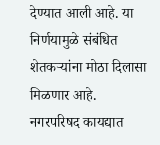देण्यात आली आहे. या निर्णयामुळे संबंधित शेतकऱ्यांना मोठा दिलासा मिळणार आहे.
नगरपरिषद कायद्यात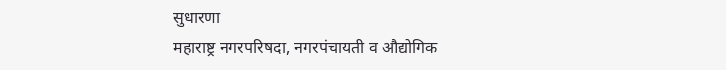सुधारणा
महाराष्ट्र नगरपरिषदा, नगरपंचायती व औद्योगिक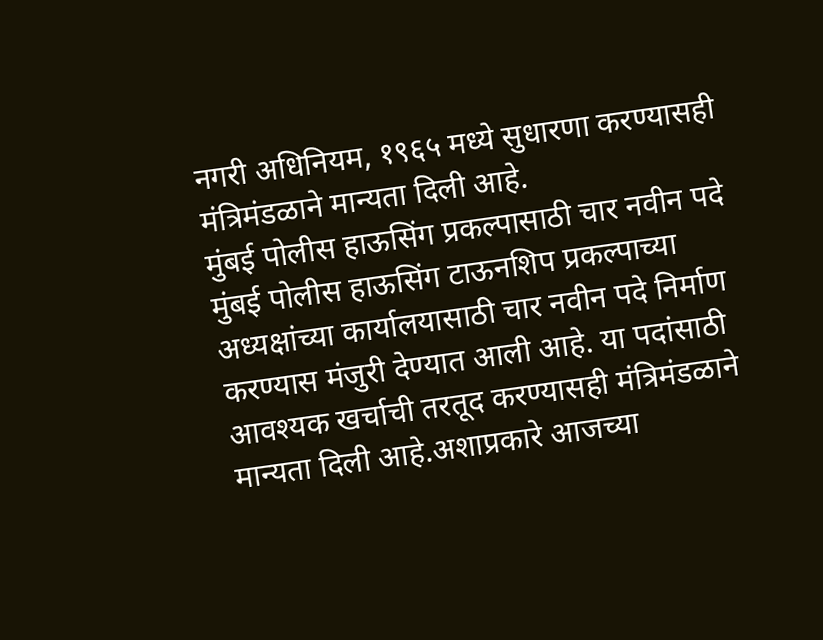नगरी अधिनियम, १९६५ मध्ये सुधारणा करण्यासही मंत्रिमंडळाने मान्यता दिली आहे.
मुंबई पोलीस हाऊसिंग प्रकल्पासाठी चार नवीन पदे
मुंबई पोलीस हाऊसिंग टाऊनशिप प्रकल्पाच्या अध्यक्षांच्या कार्यालयासाठी चार नवीन पदे निर्माण करण्यास मंजुरी देण्यात आली आहे. या पदांसाठी आवश्यक खर्चाची तरतूद करण्यासही मंत्रिमंडळाने मान्यता दिली आहे.अशाप्रकारे आजच्या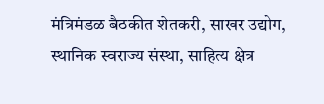मंत्रिमंडळ बैठकीत शेतकरी, साखर उद्योग, स्थानिक स्वराज्य संस्था, साहित्य क्षेत्र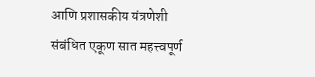आणि प्रशासकीय यंत्रणेशी संबंधित एकूण सात महत्त्वपूर्ण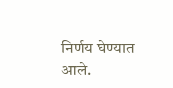निर्णय घेण्यात आले.